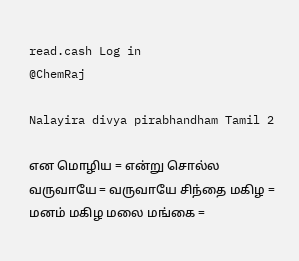read.cash Log in
@ChemRaj

Nalayira divya pirabhandham Tamil 2

என மொழிய = என்று சொல்ல வருவாயே = வருவாயே சிந்தை மகிழ = மனம் மகிழ மலை மங்கை =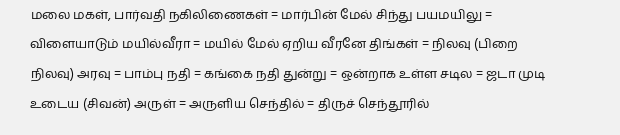மலை மகள், பார்வதி நகிலிணைகள் = மார்பின் மேல் சிந்து பயமயிலு = விளையாடும் மயில்வீரா = மயில் மேல் ஏறிய வீரனே திங்கள் = நிலவு (பிறை நிலவு) அரவு = பாம்பு நதி = கங்கை நதி துன்று = ஒன்றாக உள்ள சடில = ஜடா முடி உடைய (சிவன்) அருள் = அருளிய செந்தில் = திருச் செந்தூரில்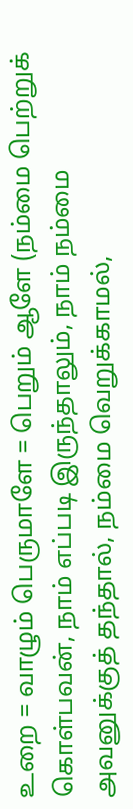உறை = வாழும் பெருமாளே = பெறும் ஆளே (நம்மை பெற்றுக் கொள்பவன், நாம் எப்படி இருந்தாலும், நாம் நம்மை அவனுக்குத் தந்தால், நம்மை வெறுக்காமல்,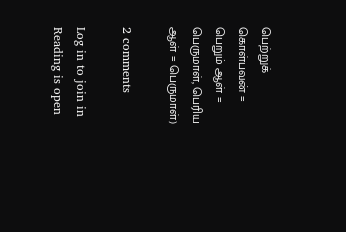பெற்றுக் கொள்பவன் = பெறும் ஆள் = பெருமாள், பெரிய ஆள் = பெருமாள்)

2 comments

Log in to join in Reading is open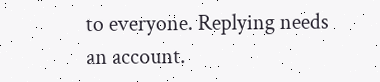to everyone. Replying needs an account.